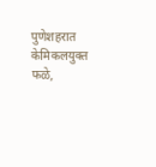पुणेशहरात केमिकलयुक्त फळे,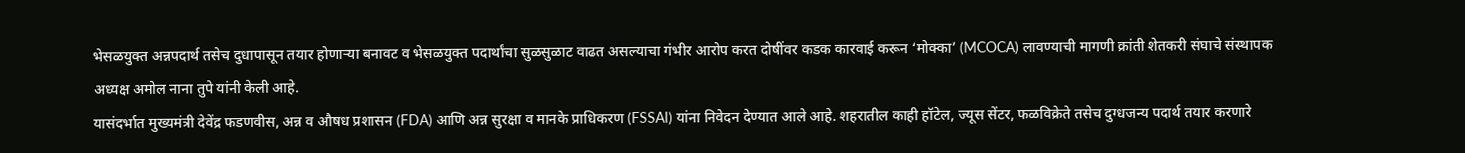भेसळयुक्त अन्नपदार्थ तसेच दुधापासून तयार होणाऱ्या बनावट व भेसळयुक्त पदार्थांचा सुळसुळाट वाढत असल्याचा गंभीर आरोप करत दोषींवर कडक कारवाई करून ‘मोक्का’ (MCOCA) लावण्याची मागणी क्रांती शेतकरी संघाचे संस्थापक अध्यक्ष अमोल नाना तुपे यांनी केली आहे.
यासंदर्भात मुख्यमंत्री देवेंद्र फडणवीस, अन्न व औषध प्रशासन (FDA) आणि अन्न सुरक्षा व मानके प्राधिकरण (FSSAI) यांना निवेदन देण्यात आले आहे. शहरातील काही हॉटेल, ज्यूस सेंटर, फळविक्रेते तसेच दुग्धजन्य पदार्थ तयार करणारे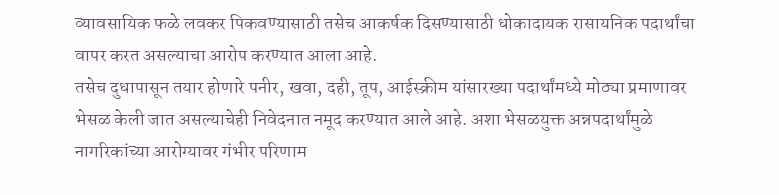व्यावसायिक फळे लवकर पिकवण्यासाठी तसेच आकर्षक दिसण्यासाठी धोकादायक रासायनिक पदार्थांचा वापर करत असल्याचा आरोप करण्यात आला आहे.
तसेच दुधापासून तयार होणारे पनीर, खवा, दही, तूप, आईस्क्रीम यांसारख्या पदार्थांमध्ये मोठ्या प्रमाणावर भेसळ केली जात असल्याचेही निवेदनात नमूद करण्यात आले आहे. अशा भेसळयुक्त अन्नपदार्थांमुळे नागरिकांच्या आरोग्यावर गंभीर परिणाम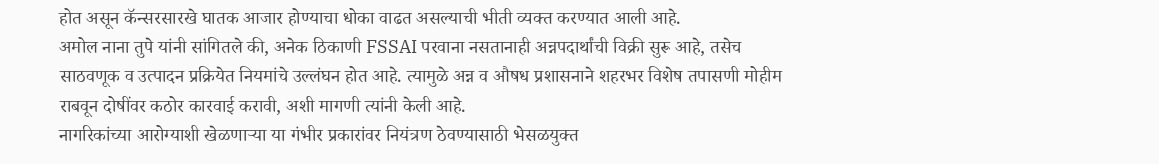होत असून कॅन्सरसारखे घातक आजार होण्याचा धोका वाढत असल्याची भीती व्यक्त करण्यात आली आहे.
अमोल नाना तुपे यांनी सांगितले की, अनेक ठिकाणी FSSAI परवाना नसतानाही अन्नपदार्थांची विक्री सुरू आहे, तसेच साठवणूक व उत्पादन प्रक्रियेत नियमांचे उल्लंघन होत आहे. त्यामुळे अन्न व औषध प्रशासनाने शहरभर विशेष तपासणी मोहीम राबवून दोषींवर कठोर कारवाई करावी, अशी मागणी त्यांनी केली आहे.
नागरिकांच्या आरोग्याशी खेळणाऱ्या या गंभीर प्रकारांवर नियंत्रण ठेवण्यासाठी भेसळयुक्त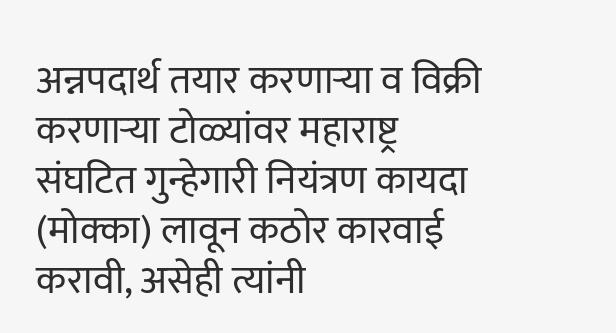अन्नपदार्थ तयार करणाऱ्या व विक्री करणाऱ्या टोळ्यांवर महाराष्ट्र संघटित गुन्हेगारी नियंत्रण कायदा (मोक्का) लावून कठोर कारवाई करावी, असेही त्यांनी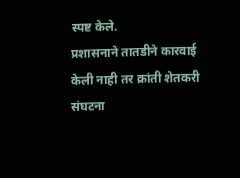स्पष्ट केले.
प्रशासनाने तातडीने कारवाई केली नाही तर क्रांती शेतकरी संघटना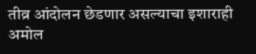तीव्र आंदोलन छेडणार असल्याचा इशाराही अमोल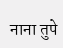नाना तुपे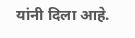यांनी दिला आहे.